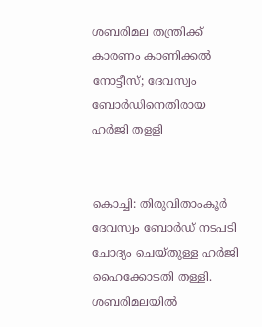ശബരിമല തന്ത്രിക്ക് കാരണം കാണിക്കല്‍ നോട്ടീസ്; ദേവസ്വം ബോര്‍ഡിനെതിരായ ഹര്‍ജി തളളി


കൊച്ചി: തിരുവിതാംകൂര്‍ ദേവസ്വം ബോര്‍ഡ് നടപടി ചോദ്യം ചെയ്തുള്ള ഹര്‍ജി ഹൈക്കോടതി തള്ളി. ശബരിമലയില്‍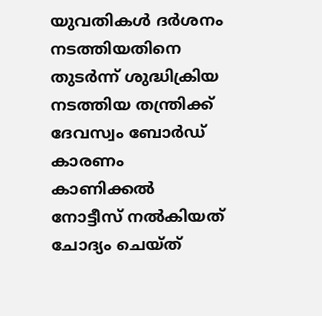യുവതികള്‍ ദര്‍ശനം നടത്തിയതിനെ തുടര്‍ന്ന് ശുദ്ധിക്രിയ നടത്തിയ തന്ത്രിക്ക് ദേവസ്വം ബോര്‍ഡ് കാരണം കാണിക്കല്‍ നോട്ടീസ് നല്‍കിയത് ചോദ്യം ചെയ്ത്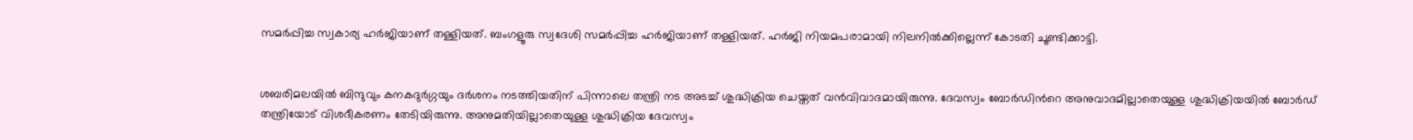സമര്‍പ്പിച്ച സ്വകാര്യ ഹര്‍ജിയാണ് തള്ളിയത്. ബംഗളൂരു സ്വദേശി സമര്‍പ്പിച്ച ഹര്‍ജിയാണ് തള്ളിയത്. ഹര്‍ജി നിയമപരാമായി നിലനില്‍ക്കില്ലെന്ന് കോടതി ചൂണ്ടിക്കാട്ടി.


ശബരിമലയില്‍ ബിന്ദുവും കനകദുര്‍ഗ്ഗയും ദര്‍ശനം നടത്തിയതിന് പിന്നാലെ തന്ത്രി നട അടച്ച്‌ ശുദ്ധിക്രിയ ചെയ്തത് വന്‍വിവാദമായിരുന്നു. ദേവസ്വം ബോര്‍ഡിന്‍റെ അനുവാദമില്ലാതെയുള്ള ശുദ്ധിക്രിയയില്‍ ബോര്‍ഡ് തന്ത്രിയോട് വിശദീകരണം തേടിയിരുന്നു. അനുമതിയില്ലാതെയുള്ള ശുദ്ധിക്രിയ ദേവസ്വം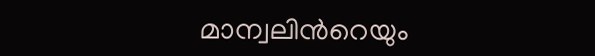മാന്വലിന്‍റെയും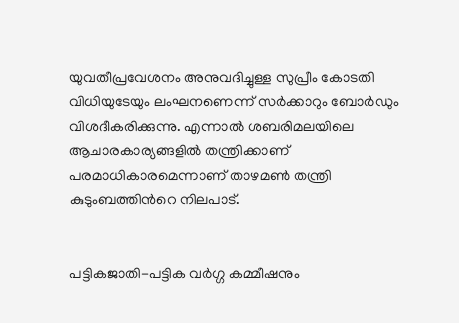യുവതീപ്രവേശനം അനുവദിച്ചുള്ള സുപ്രീം കോടതി വിധിയുടേയും ലംഘനണെന്ന് സര്‍ക്കാറും ബോര്‍ഡും വിശദീകരിക്കുന്നു. എന്നാല്‍ ശബരിമലയിലെ ആചാരകാര്യങ്ങളില്‍ തന്ത്രിക്കാണ് പരമാധികാരമെന്നാണ് താഴമണ്‍ തന്ത്രി കുടുംബത്തിന്‍റെ നിലപാട്.


പട്ടികജാതി-പട്ടിക വ‍ര്‍ഗ്ഗ കമ്മീഷനും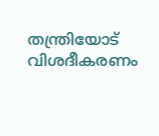തന്ത്രിയോട് വിശദീകരണം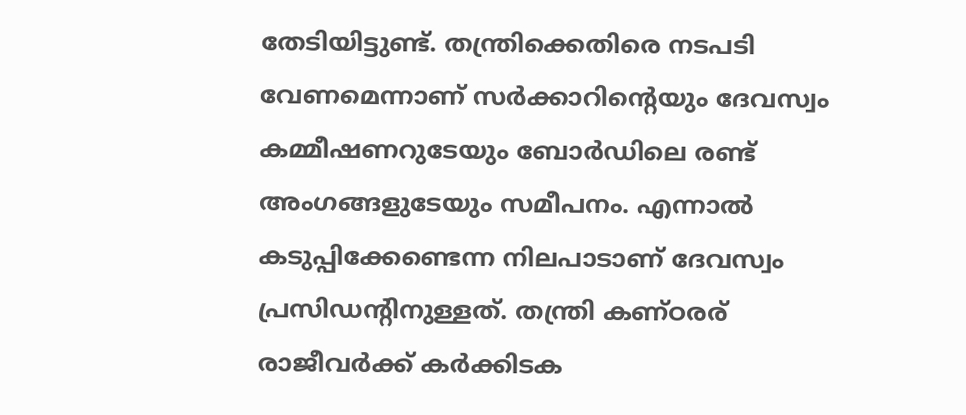തേടിയിട്ടുണ്ട്. തന്ത്രിക്കെതിരെ നടപടി വേണമെന്നാണ് സര്‍ക്കാറിന്‍റെയും ദേവസ്വം കമ്മീഷണറുടേയും ബോര്‍ഡിലെ രണ്ട് അംഗങ്ങളുടേയും സമീപനം. എന്നാല്‍ കടുപ്പിക്കേണ്ടെന്ന നിലപാടാണ് ദേവസ്വം പ്രസിഡന്‍റിനുള്ളത്. തന്ത്രി കണ്ഠരര് രാജീവര്‍ക്ക് കര്‍ക്കിടക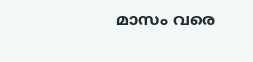മാസം വരെ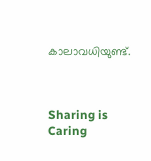കാലാവധിയുണ്ട്.



Sharing is Caring